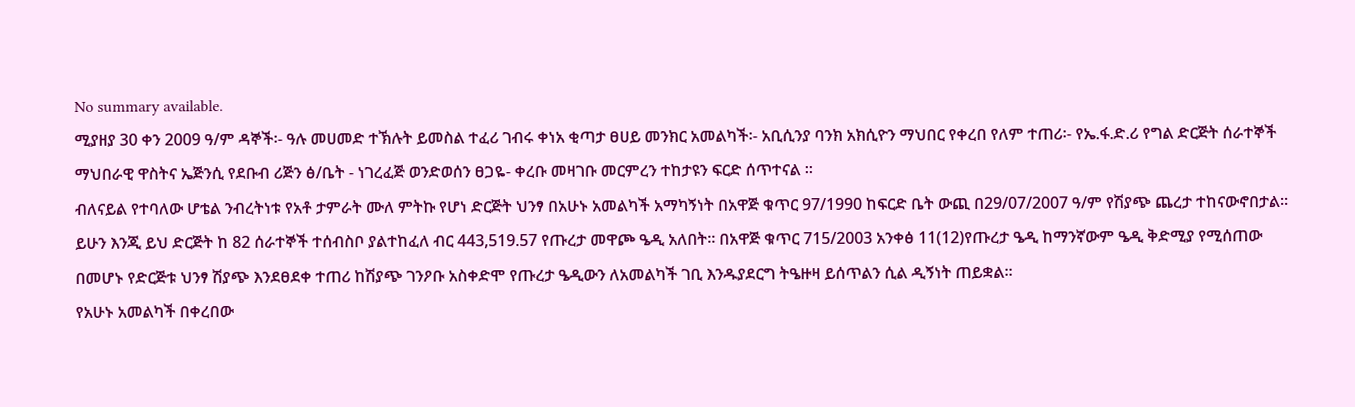No summary available.
ሚያዘያ 30 ቀን 2009 ዓ/ም ዳኞች፡- ዓሉ መሀመድ ተኽሉት ይመስል ተፈሪ ገብሩ ቀነአ ቂጣታ ፀሀይ መንክር አመልካች፡- አቢሲንያ ባንክ አክሲዮን ማህበር የቀረበ የለም ተጠሪ፡- የኤ.ፋ.ድ.ሪ የግል ድርጅት ሰራተኞች ማህበራዊ ዋስትና ኤጅንሲ የደቡብ ሪጅን ፅ/ቤት - ነገረፈጅ ወንድወሰን ፀጋዬ- ቀረቡ መዛገቡ መርምረን ተከታዩን ፍርድ ሰጥተናል ።
ብለናይል የተባለው ሆቴል ንብረትነቱ የአቶ ታምራት ሙለ ምትኩ የሆነ ድርጅት ህንፃ በአሁኑ አመልካች አማካኝነት በአዋጅ ቁጥር 97/1990 ከፍርድ ቤት ውጪ በ29/07/2007 ዓ/ም የሽያጭ ጨረታ ተከናውኖበታል። ይሁን እንጂ ይህ ድርጅት ከ 82 ሰራተኞች ተሰብስቦ ያልተከፈለ ብር 443,519.57 የጡረታ መዋጮ ዔዲ አለበት። በአዋጅ ቁጥር 715/2003 አንቀፅ 11(12)የጡረታ ዔዲ ከማንኛውም ዔዲ ቅድሚያ የሚሰጠው በመሆኑ የድርጅቱ ህንፃ ሽያጭ እንደፀደቀ ተጠሪ ከሽያጭ ገንዖቡ አስቀድሞ የጡረታ ዔዲውን ለአመልካች ገቢ እንዱያደርግ ትዔዙዛ ይሰጥልን ሲል ዲኝነት ጠይቋል።
የአሁኑ አመልካች በቀረበው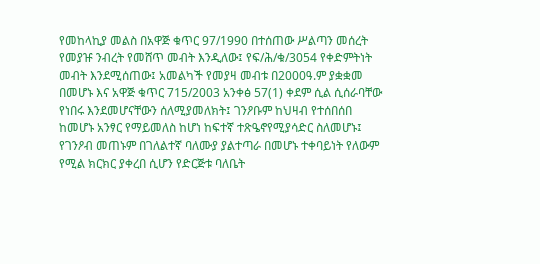የመከላኪያ መልስ በአዋጅ ቁጥር 97/1990 በተሰጠው ሥልጣን መሰረት የመያዡ ንብረት የመሸጥ መብት እንዲለው፤ የፍ/ሕ/ቁ/3054 የቀድምትነት መብት እንደሚሰጠው፤ አመልካች የመያዛ መብቱ በ2000ዓ.ም ያቋቋመ በመሆኑ እና አዋጅ ቁጥር 715/2003 አንቀፅ 57(1) ቀደም ሲል ሲሰራባቸው የነበሩ እንደመሆናቸውን ሰለሚያመለክት፤ ገንዖቡም ከህዛብ የተሰበሰበ ከመሆኑ አንፃር የማይመለስ ከሆነ ከፍተኛ ተጽዔኖየሚያሳድር ስለመሆኑ፤ የገንዖብ መጠኑም በገለልተኛ ባለሙያ ያልተጣራ በመሆኑ ተቀባይነት የለውም የሚል ክርክር ያቀረበ ሲሆን የድርጅቱ ባለቤት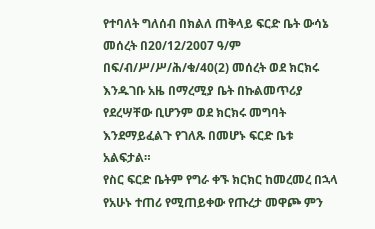የተባለት ግለሰብ በክልለ ጠቅላይ ፍርድ ቤት ውሳኔ መሰረት በ20/12/2007 ዓ/ም በፍ/ብ/ሥ/ሥ/ሕ/ቁ/40(2) መሰረት ወደ ክርክሩ እንዱገቡ አዜ በማረሚያ ቤት በኩልመጥሪያ የደረሣቸው ቢሆንም ወደ ክርክሩ መግባት እንደማይፈልጉ የገለጹ በመሆኑ ፍርድ ቤቱ አልፍታል።
የስር ፍርድ ቤትም የግራ ቀኙ ክርክር ከመረመረ በኋላ የአሁኑ ተጠሪ የሚጠይቀው የጡረታ መዋጮ ምን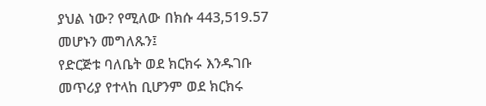ያህል ነው? የሚለው በክሱ 443,519.57 መሆኑን መግለጹን፤
የድርጅቱ ባለቤት ወደ ክርክሩ እንዱገቡ መጥሪያ የተላከ ቢሆንም ወደ ክርክሩ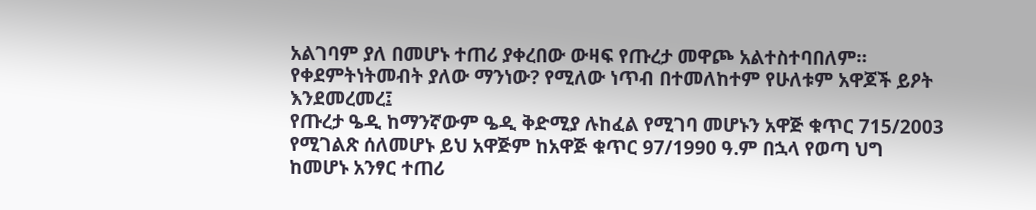አልገባም ያለ በመሆኑ ተጠሪ ያቀረበው ውዛፍ የጡረታ መዋጮ አልተስተባበለም። የቀደምትነትመብት ያለው ማንነው? የሚለው ነጥብ በተመለከተም የሁለቱም አዋጆች ይዖት እንደመረመረ፤
የጡረታ ዔዲ ከማንኛውም ዔዲ ቅድሚያ ሉከፈል የሚገባ መሆኑን አዋጅ ቁጥር 715/2003 የሚገልጽ ሰለመሆኑ ይህ አዋጅም ከአዋጅ ቁጥር 97/1990 ዓ.ም በኋላ የወጣ ህግ ከመሆኑ አንፃር ተጠሪ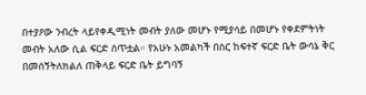በተያዖው ንብረት ላይየቀዲሚነት መብት ያለው መሆኑ የሚያሳይ በመሆኑ የቀደምትነት መብት አለው ሲል ፍርድ ሰጥቷል። የአሁኑ አመልካች በስር ከፍተኛ ፍርድ ቤት ውሳኔ ቅር በመሰኝትለክልለ ጠቅላይ ፍርድ ቤት ይግባኝ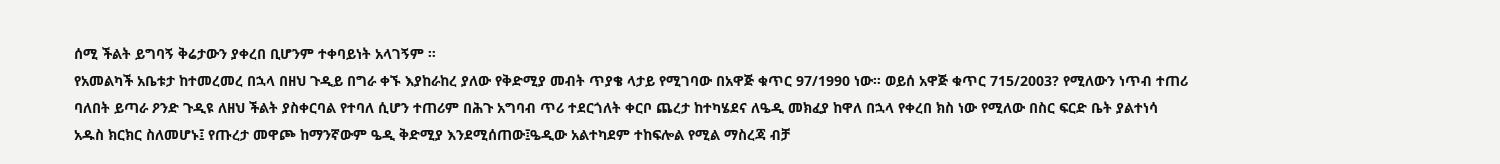ሰሚ ችልት ይግባኝ ቅሬታውን ያቀረበ ቢሆንም ተቀባይነት አላገኝም ።
የአመልካች አቤቱታ ከተመረመረ በኋላ በዘህ ጉዲይ በግራ ቀኙ እያከራከረ ያለው የቅድሚያ መብት ጥያቄ ላታይ የሚገባው በአዋጅ ቁጥር 97/1990 ነው። ወይሰ አዋጅ ቁጥር 715/2003? የሚለውን ነጥብ ተጠሪ ባለበት ይጣራ ዖንድ ጉዲዩ ለዘህ ችልት ያስቀርባል የተባለ ሲሆን ተጠሪም በሕጉ አግባብ ጥሪ ተደርጎለት ቀርቦ ጨረታ ከተካሄደና ለዔዲ መክፈያ ከዋለ በኋላ የቀረበ ክስ ነው የሚለው በስር ፍርድ ቤት ያልተነሳ አዱስ ክርክር ስለመሆኑ፤ የጡረታ መዋጮ ከማንኛውም ዔዲ ቅድሚያ እንደሚሰጠው፤ዔዲው አልተካደም ተከፍሎል የሚል ማስረጃ ብቻ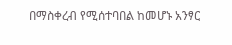በማስቀረብ የሚሰተባበል ከመሆኑ አንፃር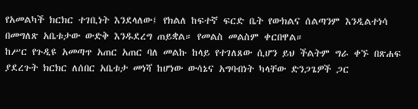የአመልካች ክርክር ተገቢነት እንደላለው፤ የክልለ ከፍተኛ ፍርድ ቤት የውክልና ሰልጣንም እንዲልተነሳ በመግለጽ አቤቱታው ውድቅ እንዱደረግ ጠይቋል። የመልስ መልስም ቀርበዋል።
ከሥር የጉዲዩ አመጣጥ አጠር አጠር ባለ መልኩ ከላይ የተገለጸው ሲሆን ይህ ችልትም ግራ ቀኙ በጽሐፍ ያደረጉት ክርክር ለሰበር አቤቱታ መነሻ ከሆነው ውሳኔና አግባብነት ካላቸው ድንጋጌዎች ጋር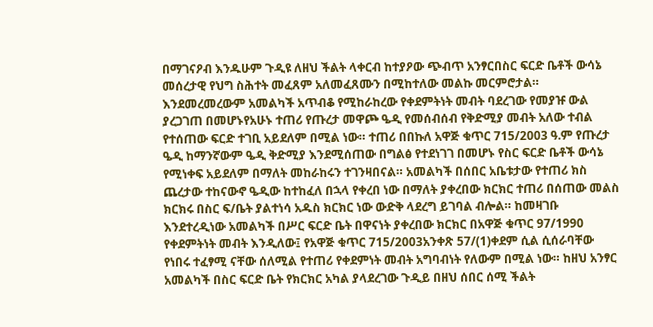በማገናዖብ እንዱሁም ጉዲዩ ለዘህ ችልት ላቀርብ ከተያዖው ጭብጥ አንፃርበስር ፍርድ ቤቶች ውሳኔ መሰረታዊ የህግ ስሕተት መፈጸም አለመፈጸሙን በሚከተለው መልኩ መርምሮታል። እንደመረመረውም አመልካች አጥብቆ የሚከራከረው የቀደምትነት መብት ባደረገው የመያዡ ውል ያረጋገጠ በመሆኑየአሁኑ ተጠሪ የጡረታ መዋጮ ዔዲ የመሰብሰብ የቅድሚያ መብት አለው ተብል የተሰጠው ፍርድ ተገቢ አይደለም በሚል ነው። ተጠሪ በበኩለ አዋጅ ቁጥር 715/2003 ዓ.ም የጡረታ ዔዲ ከማንኛውም ዔዲ ቅድሚያ እንደሚሰጠው በግልፅ የተደነገገ በመሆኑ የስር ፍርድ ቤቶች ውሳኔ የሚነቀፍ አይደለም በማለት መከራከሩን ተገንዛበናል። አመልካች በሰበር አቤቱታው የተጠሪ ክስ ጨረታው ተከናውኖ ዔዲው ከተከፈለ በኋላ የቀረበ ነው በማለት ያቀረበው ክርክር ተጠሪ በሰጠው መልስ ክርክሩ በስር ፍ/ቤት ያልተነሳ አዱስ ክርክር ነው ውድቅ ላደረግ ይገባል ብሎል። ከመዛገቡ እንደተረዲነው አመልካች በሥር ፍርድ ቤት በዋናነት ያቀረበው ክርክር በአዋጅ ቁጥር 97/1990 የቀደምትነት መብት እንዲለው፤ የአዋጅ ቁጥር 715/2003አንቀጽ 57/(1)ቀደም ሲል ሲሰራባቸው የነበሩ ተፈፃሚ ናቸው ሰለሚል የተጠሪ የቀደምነት መብት አግባብነት የለውም በሚል ነው። ከዘህ አንፃር አመልካች በስር ፍርድ ቤት የክርክር አካል ያላደረገው ጉዲይ በዘህ ሰበር ሰሚ ችልት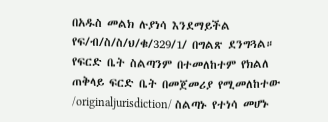በአዱስ መልክ ሉያነሳ እንደማይችል የፍ/ብ/ስ/ስ/ህ/ቁ/329/1/ በግልጽ ደንግጓል። የፍርድ ቤት ስልጣንም በተመለከተም የክልለ ጠቅላይ ፍርድ ቤት በመጀመሪያ የሚመለከተው /originaljurisdiction/ ስልጣኑ የተነሳ መሆኑ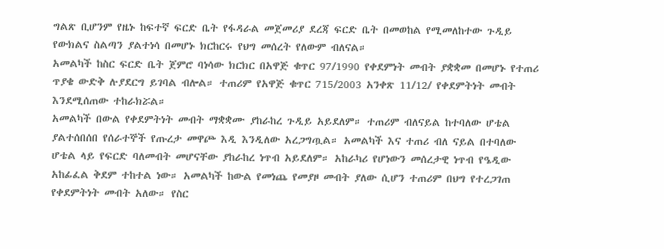ግልጽ ቢሆንም የዜኑ ከፍተኛ ፍርድ ቤት የፋዳራል መጀመሪያ ደረጃ ፍርድ ቤት በመወከል የሚመለከተው ጉዲይ የውክልና ስልጣን ያልተነሳ በመሆኑ ክርከርሩ የህግ መሰረት የለውም ብለናል።
አመልካች ከስር ፍርድ ቤት ጀምሮ ባነሳው ክርክር በአዋጅ ቁጥር 97/1990 የቀደምነት መብት ያቋቋመ በመሆኑ የተጠሪ ጥያቄ ውድቅ ሉያደርግ ይገባል ብሎል። ተጠሪም የአዋጅ ቁጥር 715/2003 አንቀጽ 11/12/ የቀደምትነት መብት እንደሚሰጠው ተከራክሯል።
አመልካች በውል የቀደምትነት መብት ማቋቋሙ ያከራከረ ጉዲይ አይደለም። ተጠሪም ብለናይል ከተባለው ሆቴል ያልተሰበሰበ የሰራተኞች የጡረታ መዋጮ እዲ እንዲለው አረጋግጧል። አመልካች እና ተጠሪ ብለ ናይል በተባለው ሆቴል ላይ የፍርድ ባለመብት መሆናቸው ያከራከረ ነጥብ አይደለም። አከራካሪ የሆነውን መሰረታዊ ነጥብ የዔዲው አከፊፈል ቅደም ተከተል ነው። አመልካች ከውል የመነጨ የመያዞ መብት ያለው ሲሆን ተጠሪም በህግ የተረጋገጠ የቀደምትነት መብት አለው። የስር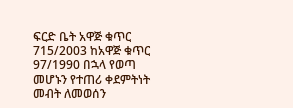ፍርድ ቤት አዋጅ ቁጥር 715/2003 ከአዋጅ ቁጥር 97/1990 በኋላ የወጣ መሆኑን የተጠሪ ቀደምትነት መብት ለመወሰን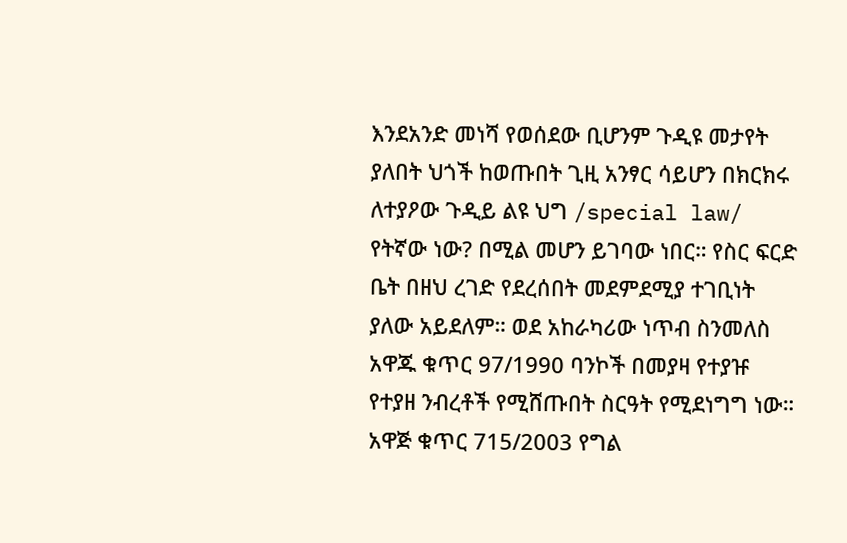እንደአንድ መነሻ የወሰደው ቢሆንም ጉዲዩ መታየት ያለበት ህጎች ከወጡበት ጊዚ አንፃር ሳይሆን በክርክሩ ለተያዖው ጉዲይ ልዩ ህግ /special law/ የትኛው ነው? በሚል መሆን ይገባው ነበር። የስር ፍርድ ቤት በዘህ ረገድ የደረሰበት መደምደሚያ ተገቢነት ያለው አይደለም። ወደ አከራካሪው ነጥብ ስንመለስ አዋጁ ቁጥር 97/1990 ባንኮች በመያዛ የተያዡ የተያዘ ንብረቶች የሚሸጡበት ስርዓት የሚደነግግ ነው። አዋጅ ቁጥር 715/2003 የግል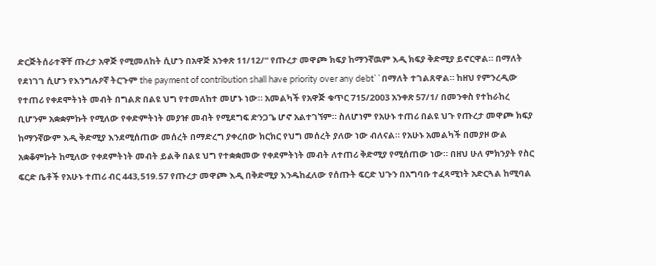ድርጅትሰራተኞቸ ጡረታ አዋጅ የሚመለከት ሲሆን በአዋጅ አንቀጽ 11/12/“ የጡረታ መዋጮ ክፍያ ከማንኛዉም እዲ ክፍያ ቅድሚያ ይኖርዋል። በማለት የደነገገ ሲሆን የእንግሉዖኛ ትርጉም the payment of contribution shall have priority over any debt``በማለት ተገልጸዋል። ከዘህ የምንረዲው የተጠሪ የቀደሞትነት መብት በግልጽ በልዩ ህግ የተመለከተ መሆኑ ነው። አመልካች የአዋጅ ቁጥር 715/2003 አንቀጽ 57/1/ በመንቀስ የተከራከረ ቢሆንም አቋቋምኩት የሚለው የቀድምትነት መያዡ መብት የሚደግፍ ድንጋጌ ሆኖ አልተገኘም። ስለሆነም የአሁኑ ተጠሪ በልዩ ህጉ የጡረታ መዋጮ ክፍያ ከማንኛውም እዲ ቅድሚያ እንደሚሰጠው መሰረት በማድረግ ያቀረበው ክርክር የህግ መሰረት ያለው ነው ብለናል። የአሁኑ አመልካች በመያዞ ውል አቋቆምኩት ከሚለው የቀደምትነት መብት ይልቅ በልዩ ህግ የተቋቋመው የቀደምትነት መብት ለተጠሪ ቅድሚያ የሚሰጠው ነው። በዘህ ሁለ ምክንያት የስር ፍርድ ቤቶች የአሁኑ ተጠሪ ብር 443,519.57 የጡረታ መዋጮ እዲ በቅድሚያ እንዱከፈለው የሰጡት ፍርድ ህጉን በአግባቡ ተፈጻሚነት አድርጓል ከሚባል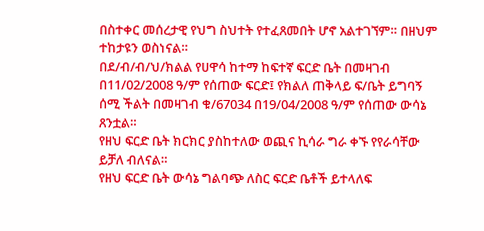በስተቀር መሰረታዊ የህግ ስህተት የተፈጸመበት ሆኖ አልተገኘም። በዘህም ተከታዩን ወስነናል።
በደ/ብ/ብ/ህ/ክልል የሀዋሳ ከተማ ከፍተኛ ፍርድ ቤት በመዛገብ በ11/02/2008 ዓ/ም የሰጠው ፍርድ፤ የክልለ ጠቅላይ ፍ/ቤት ይግባኝ ሰሚ ችልት በመዛገብ ቁ/67034 በ19/04/2008 ዓ/ም የሰጠው ውሳኔ ጸንቷል።
የዘህ ፍርድ ቤት ክርክር ያስከተለው ወጪና ኪሳራ ግራ ቀኙ የየራሳቸው ይቻለ ብለናል።
የዘህ ፍርድ ቤት ውሳኔ ግልባጭ ለስር ፍርድ ቤቶች ይተላለፍ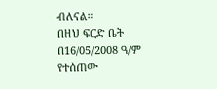ብለናል።
በዘህ ፍርድ ቤት በ16/05/2008 ዓ/ም የተሰጠው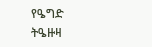የዔግድ ትዔዙዛ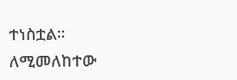ተነስቷል።
ለሚመለከተው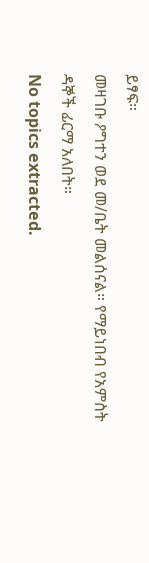ይፃፍ።
መዛገቡ ዖግተን ወደ መ/ቤት መልሰናል። የማይነበብ የአምስት ዳኞች ፊርማ አለበት።
No topics extracted.